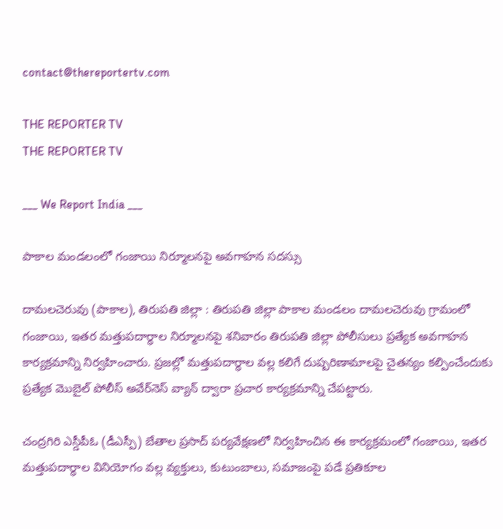contact@thereportertv.com

THE REPORTER TV
THE REPORTER TV

___ We Report India ___

పాకాల మండలంలో గంజాయి నిర్మూలనపై అవగాహన సదస్సు

దామలచెరువు (పాకాల), తిరుపతి జిల్లా : తిరుపతి జిల్లా పాకాల మండలం దామలచెరువు గ్రామంలో గంజాయి, ఇతర మత్తుపదార్థాల నిర్మూలనపై శనివారం తిరుపతి జిల్లా పోలీసులు ప్రత్యేక అవగాహన కార్యక్రమాన్ని నిర్వహించారు. ప్రజల్లో మత్తుపదార్థాల వల్ల కలిగే దుష్పరిణామాలపై చైతన్యం కల్పించేందుకు ప్రత్యేక మొబైల్ పోలీస్ అవేర్‌నెస్ వ్యాన్ ద్వారా ప్రచార కార్యక్రమాన్ని చేపట్టారు.

చంద్రగిరి ఎస్డీపీఓ (డీఎస్పీ) బేతాల ప్రసాద్ పర్యవేక్షణలో నిర్వహించిన ఈ కార్యక్రమంలో గంజాయి, ఇతర మత్తుపదార్థాల వినియోగం వల్ల వ్యక్తులు, కుటుంబాలు, సమాజంపై పడే ప్రతికూల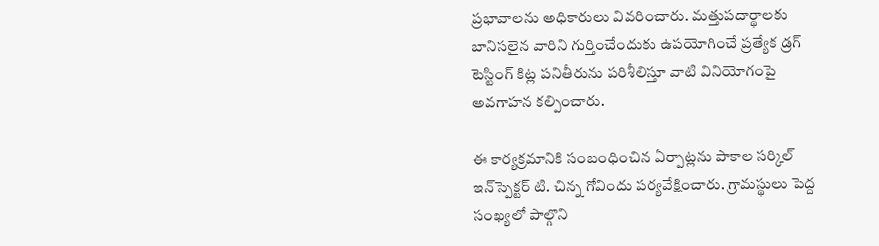ప్రభావాలను అధికారులు వివరించారు. మత్తుపదార్థాలకు బానిసలైన వారిని గుర్తించేందుకు ఉపయోగించే ప్రత్యేక డ్రగ్ టెస్టింగ్ కిట్ల పనితీరును పరిశీలిస్తూ వాటి వినియోగంపై అవగాహన కల్పించారు.

ఈ కార్యక్రమానికి సంబంధించిన ఏర్పాట్లను పాకాల సర్కిల్ ఇన్‌స్పెక్టర్ టి. చిన్న గోవిందు పర్యవేక్షించారు. గ్రామస్థులు పెద్ద సంఖ్యలో పాల్గొని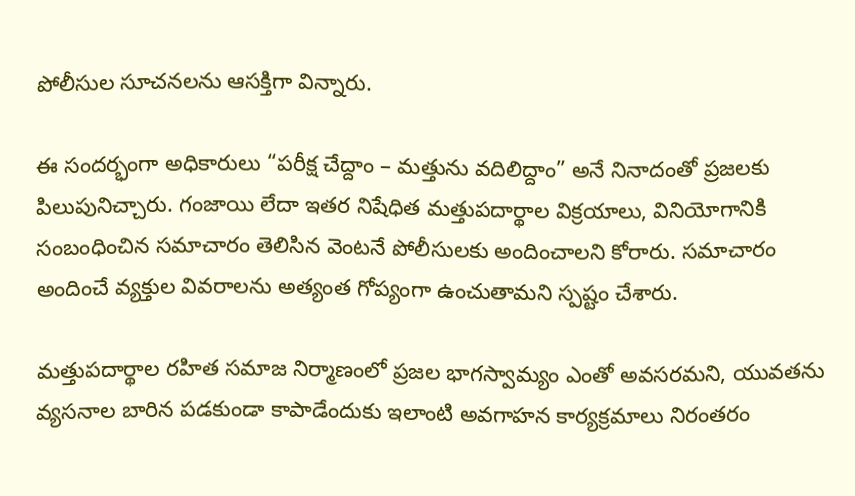పోలీసుల సూచనలను ఆసక్తిగా విన్నారు.

ఈ సందర్భంగా అధికారులు “పరీక్ష చేద్దాం – మత్తును వదిలిద్దాం” అనే నినాదంతో ప్రజలకు పిలుపునిచ్చారు. గంజాయి లేదా ఇతర నిషేధిత మత్తుపదార్థాల విక్రయాలు, వినియోగానికి సంబంధించిన సమాచారం తెలిసిన వెంటనే పోలీసులకు అందించాలని కోరారు. సమాచారం అందించే వ్యక్తుల వివరాలను అత్యంత గోప్యంగా ఉంచుతామని స్పష్టం చేశారు.

మత్తుపదార్థాల రహిత సమాజ నిర్మాణంలో ప్రజల భాగస్వామ్యం ఎంతో అవసరమని, యువతను వ్యసనాల బారిన పడకుండా కాపాడేందుకు ఇలాంటి అవగాహన కార్యక్రమాలు నిరంతరం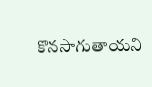కొనసాగుతాయని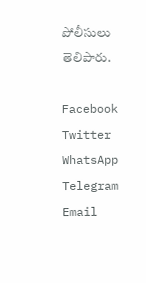పోలీసులు తెలిపారు.

Facebook
Twitter
WhatsApp
Telegram
Email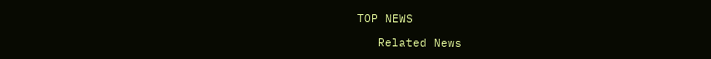TOP NEWS

   Related News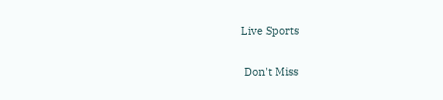Live Sports

 Don't Miss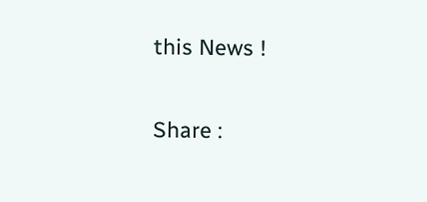this News !

Share :